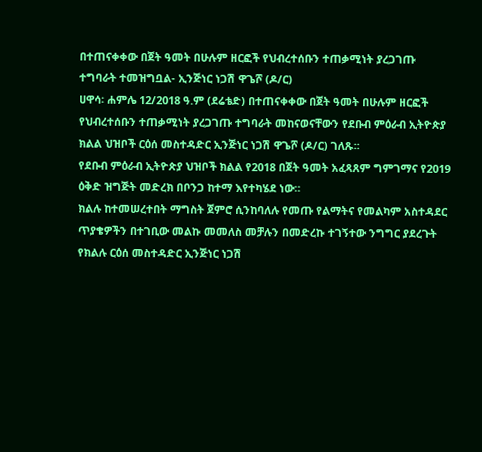በተጠናቀቀው በጀት ዓመት በሁሉም ዘርፎች የህብረተሰቡን ተጠቃሚነት ያረጋገጡ ተግባራት ተመዝግቧል- ኢንጅነር ነጋሽ ዋጌሾ (ዶ/ር)
ሀዋሳ፡ ሐምሌ 12/2018 ዓ.ም (ደሬቴድ) በተጠናቀቀው በጀት ዓመት በሁሉም ዘርፎች የህብረተሰቡን ተጠቃሚነት ያረጋገጡ ተግባራት መከናወናቸውን የደቡብ ምዕራብ ኢትዮጵያ ክልል ህዝቦች ርዕሰ መስተዳድር ኢንጅነር ነጋሽ ዋጌሾ (ዶ/ር) ገለጹ፡፡
የደቡብ ምዕራብ ኢትዮጵያ ህዝቦች ክልል የ2018 በጀት ዓመት አፈጻጸም ግምገማና የ2019 ዕቅድ ዝግጅት መድረክ በቦንጋ ከተማ እየተካሄደ ነው።
ክልሉ ከተመሠረተበት ማግስት ጀምሮ ሲንከባለሉ የመጡ የልማትና የመልካም አስተዳደር ጥያቄዎችን በተገቢው መልኩ መመለስ መቻሉን በመድረኩ ተገኝተው ንግግር ያደረጉት የክልሉ ርዕሰ መስተዳድር ኢንጅነር ነጋሽ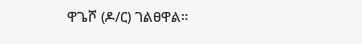ዋጌሾ (ዶ/ር) ገልፀዋል።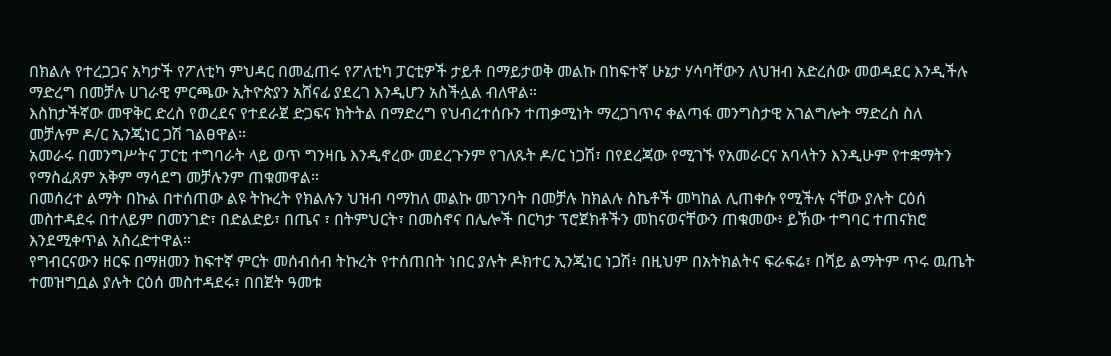በክልሉ የተረጋጋና አካታች የፖለቲካ ምህዳር በመፈጠሩ የፖለቲካ ፓርቲዎች ታይቶ በማይታወቅ መልኩ በከፍተኛ ሁኔታ ሃሳባቸውን ለህዝብ አድረሰው መወዳደር እንዲችሉ ማድረግ በመቻሉ ሀገራዊ ምርጫው ኢትዮጵያን አሸናፊ ያደረገ እንዲሆን አስችሏል ብለዋል።
እስከታችኛው መዋቅር ድረስ የወረደና የተደራጀ ድጋፍና ክትትል በማድረግ የህብረተሰቡን ተጠቃሚነት ማረጋገጥና ቀልጣፋ መንግስታዊ አገልግሎት ማድረስ ስለ መቻሉም ዶ/ር ኢንጂነር ጋሽ ገልፀዋል።
አመራሩ በመንግሥትና ፓርቲ ተግባራት ላይ ወጥ ግንዛቤ እንዲኖረው መደረጉንም የገለጹት ዶ/ር ነጋሽ፣ በየደረጃው የሚገኙ የአመራርና አባላትን እንዲሁም የተቋማትን የማስፈጸም አቅም ማሳደግ መቻሉንም ጠቁመዋል።
በመሰረተ ልማት በኩል በተሰጠው ልዩ ትኩረት የክልሉን ህዝብ ባማከለ መልኩ መገንባት በመቻሉ ከክልሉ ስኬቶች መካከል ሊጠቀሱ የሚችሉ ናቸው ያሉት ርዕሰ መስተዳደሩ በተለይም በመንገድ፣ በድልድይ፣ በጤና ፣ በትምህርት፣ በመስኖና በሌሎች በርካታ ፕሮጀክቶችን መከናወናቸውን ጠቁመው፥ ይኽው ተግባር ተጠናክሮ እንደሚቀጥል አስረድተዋል።
የግብርናውን ዘርፍ በማዘመን ከፍተኛ ምርት መሰብሰብ ትኩረት የተሰጠበት ነበር ያሉት ዶክተር ኢንጂነር ነጋሽ፥ በዚህም በአትክልትና ፍራፍሬ፣ በሻይ ልማትም ጥሩ ዉጤት ተመዝግቧል ያሉት ርዕሰ መስተዳደሩ፣ በበጀት ዓመቱ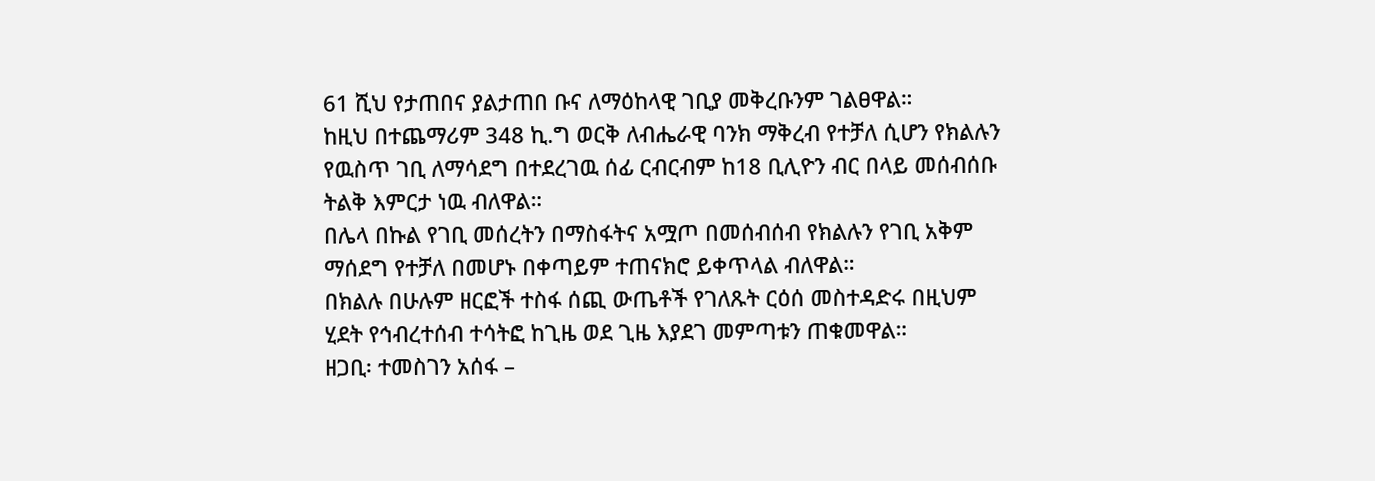61 ሺህ የታጠበና ያልታጠበ ቡና ለማዕከላዊ ገቢያ መቅረቡንም ገልፀዋል።
ከዚህ በተጨማሪም 348 ኪ.ግ ወርቅ ለብሔራዊ ባንክ ማቅረብ የተቻለ ሲሆን የክልሉን የዉስጥ ገቢ ለማሳደግ በተደረገዉ ሰፊ ርብርብም ከ18 ቢሊዮን ብር በላይ መሰብሰቡ ትልቅ እምርታ ነዉ ብለዋል።
በሌላ በኩል የገቢ መሰረትን በማስፋትና አሟጦ በመሰብሰብ የክልሉን የገቢ አቅም ማሰደግ የተቻለ በመሆኑ በቀጣይም ተጠናክሮ ይቀጥላል ብለዋል።
በክልሉ በሁሉም ዘርፎች ተስፋ ሰጪ ውጤቶች የገለጹት ርዕሰ መስተዳድሩ በዚህም ሂደት የኅብረተሰብ ተሳትፎ ከጊዜ ወደ ጊዜ እያደገ መምጣቱን ጠቁመዋል።
ዘጋቢ፡ ተመስገን አሰፋ –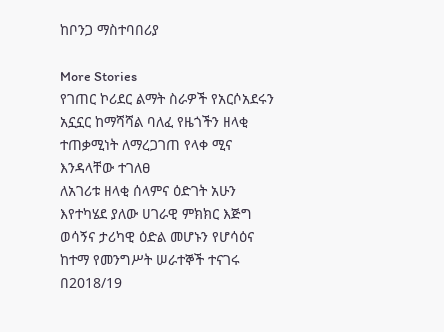ከቦንጋ ማስተባበሪያ

More Stories
የገጠር ኮሪደር ልማት ስራዎች የአርሶአደሩን አኗኗር ከማሻሻል ባለፈ የዜጎችን ዘላቂ ተጠቃሚነት ለማረጋገጠ የላቀ ሚና እንዳላቸው ተገለፀ
ለአገሪቱ ዘላቂ ሰላምና ዕድገት አሁን እየተካሄደ ያለው ሀገራዊ ምክክር እጅግ ወሳኝና ታሪካዊ ዕድል መሆኑን የሆሳዕና ከተማ የመንግሥት ሠራተኞች ተናገሩ
በ2018/19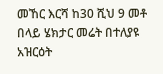መኸር እርሻ ከ30 ሺህ 9 መቶ በላይ ሄክታር መሬት በተለያዩ አዝርዕት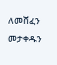ለመሸፈን መታቀዱን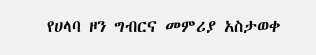የሀላባ ዞን ግብርና መምሪያ አስታወቀ